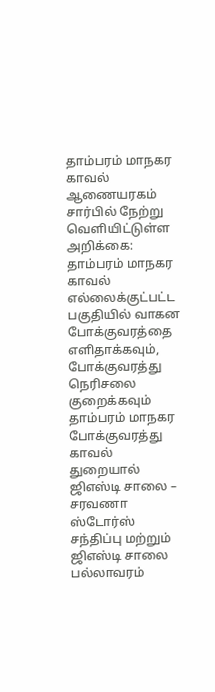தாம்பரம் மாநகர காவல் ஆணையரகம் சார்பில் நேற்று வெளியிட்டுள்ள அறிக்கை: தாம்பரம் மாநகர காவல் எல்லைக்குட்பட்ட பகுதியில் வாகன போக்குவரத்தை எளிதாக்கவும், போக்குவரத்து நெரிசலை குறைக்கவும் தாம்பரம் மாநகர போக்குவரத்து காவல் துறையால் ஜிஎஸ்டி சாலை – சரவணா ஸ்டோர்ஸ் சந்திப்பு மற்றும் ஜிஎஸ்டி சாலை பல்லாவரம்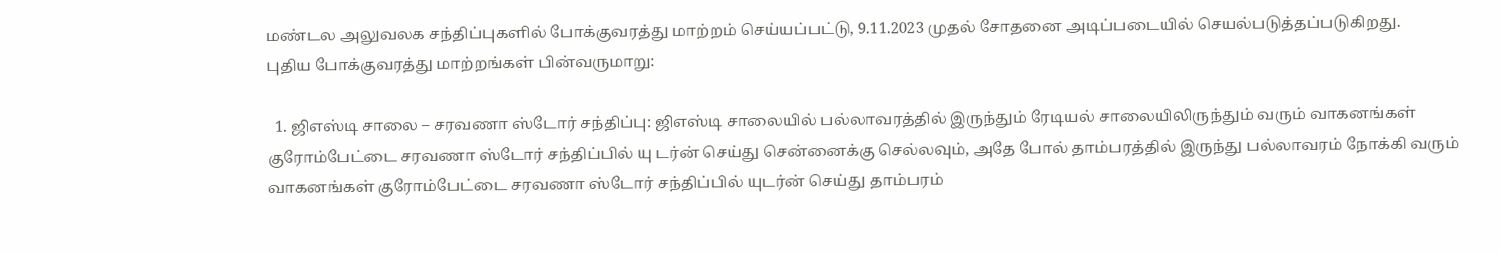மண்டல அலுவலக சந்திப்புகளில் போக்குவரத்து மாற்றம் செய்யப்பட்டு, 9.11.2023 முதல் சோதனை அடிப்படையில் செயல்படுத்தப்படுகிறது.
புதிய போக்குவரத்து மாற்றங்கள் பின்வருமாறு:

  1. ஜிஎஸ்டி சாலை – சரவணா ஸ்டோர் சந்திப்பு: ஜிஎஸ்டி சாலையில் பல்லாவரத்தில் இருந்தும் ரேடியல் சாலையிலிருந்தும் வரும் வாகனங்கள் குரோம்பேட்டை சரவணா ஸ்டோர் சந்திப்பில் யு டர்ன் செய்து சென்னைக்கு செல்லவும், அதே போல் தாம்பரத்தில் இருந்து பல்லாவரம் நோக்கி வரும் வாகனங்கள் குரோம்பேட்டை சரவணா ஸ்டோர் சந்திப்பில் யுடர்ன் செய்து தாம்பரம்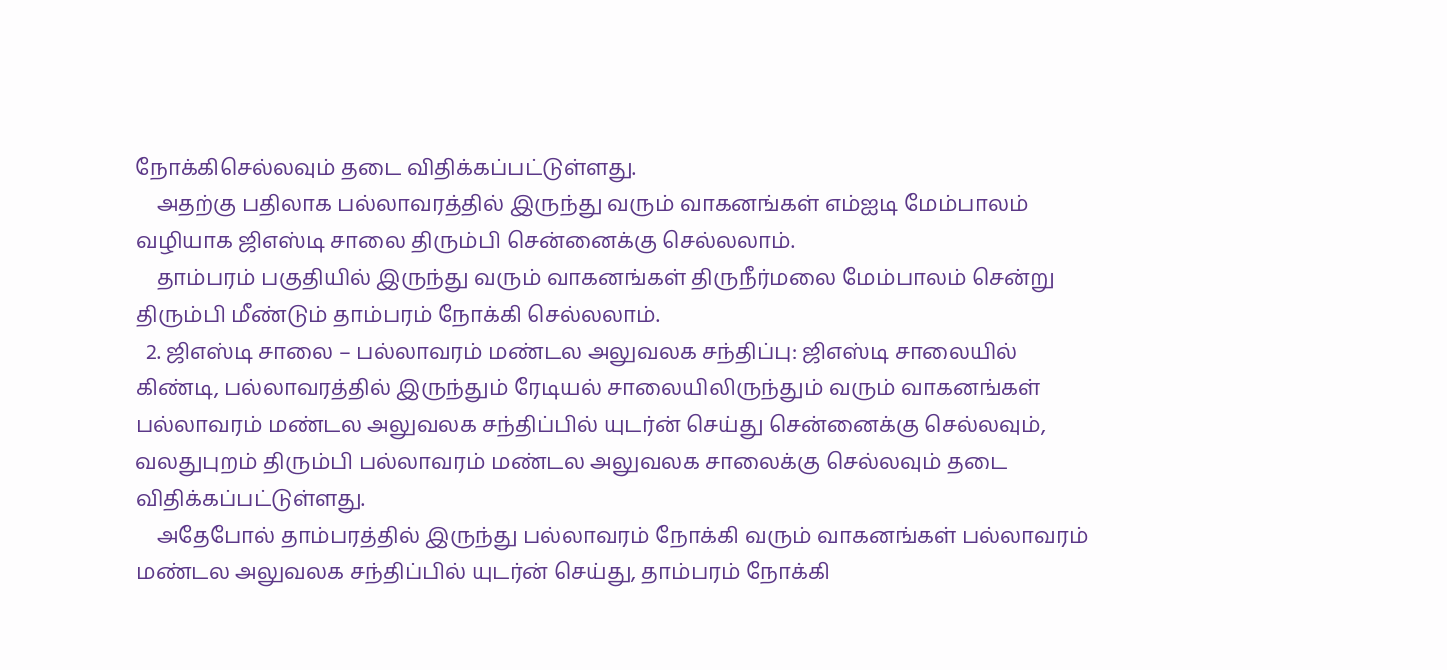நோக்கிசெல்லவும் தடை விதிக்கப்பட்டுள்ளது.
    அதற்கு பதிலாக பல்லாவரத்தில் இருந்து வரும் வாகனங்கள் எம்ஐடி மேம்பாலம் வழியாக ஜிஎஸ்டி சாலை திரும்பி சென்னைக்கு செல்லலாம்.
    தாம்பரம் பகுதியில் இருந்து வரும் வாகனங்கள் திருநீர்மலை மேம்பாலம் சென்று திரும்பி மீண்டும் தாம்பரம் நோக்கி செல்லலாம்.
  2. ஜிஎஸ்டி சாலை – பல்லாவரம் மண்டல அலுவலக சந்திப்பு: ஜிஎஸ்டி சாலையில் கிண்டி, பல்லாவரத்தில் இருந்தும் ரேடியல் சாலையிலிருந்தும் வரும் வாகனங்கள் பல்லாவரம் மண்டல அலுவலக சந்திப்பில் யுடர்ன் செய்து சென்னைக்கு செல்லவும், வலதுபுறம் திரும்பி பல்லாவரம் மண்டல அலுவலக சாலைக்கு செல்லவும் தடை விதிக்கப்பட்டுள்ளது.
    அதேபோல் தாம்பரத்தில் இருந்து பல்லாவரம் நோக்கி வரும் வாகனங்கள் பல்லாவரம் மண்டல அலுவலக சந்திப்பில் யுடர்ன் செய்து, தாம்பரம் நோக்கி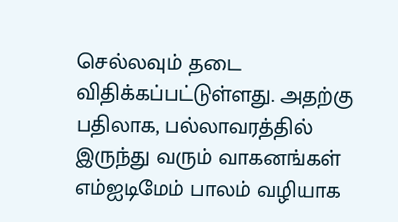செல்லவும் தடை விதிக்கப்பட்டுள்ளது. அதற்கு பதிலாக, பல்லாவரத்தில் இருந்து வரும் வாகனங்கள் எம்ஐடிமேம் பாலம் வழியாக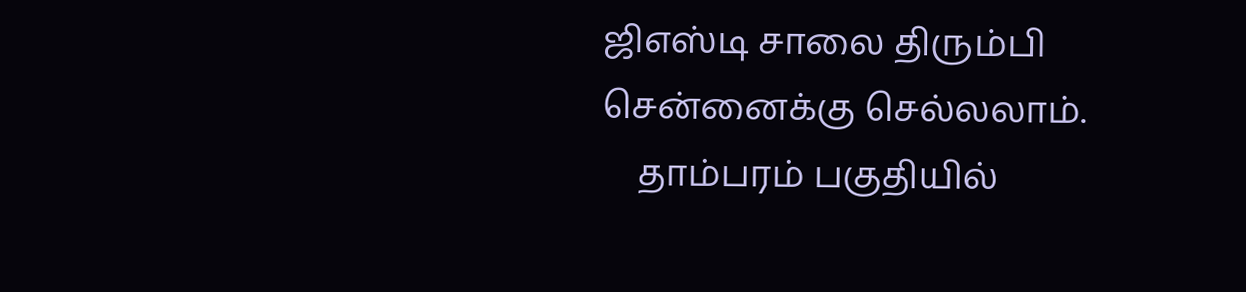ஜிஎஸ்டி சாலை திரும்பி சென்னைக்கு செல்லலாம்.
    தாம்பரம் பகுதியில்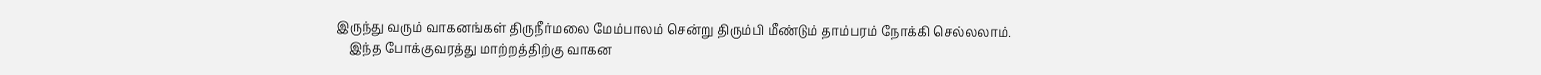இருந்து வரும் வாகனங்கள் திருநீர்மலை மேம்பாலம் சென்று திரும்பி மீண்டும் தாம்பரம் நோக்கி செல்லலாம்.
    இந்த போக்குவரத்து மாற்றத்திற்கு வாகன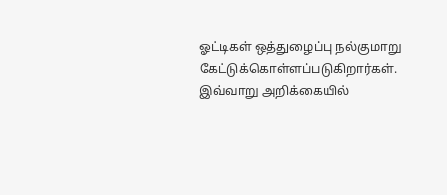ஓட்டிகள் ஒத்துழைப்பு நல்குமாறு கேட்டுக்கொள்ளப்படுகிறார்கள். இவ்வாறு அறிக்கையில்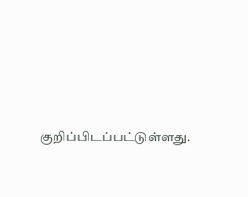குறிப்பிடப்பட்டுள்ளது.